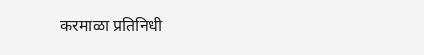करमाळा प्रतिनिधी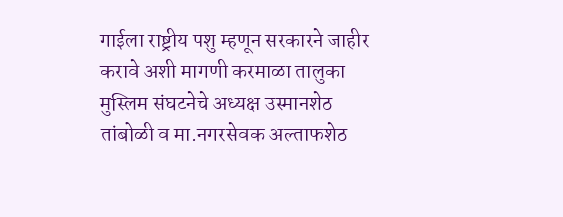गाईला राष्ट्रीय पशु म्हणून सरकारने जाहीर करावे अशी मागणी करमाळा तालुका मुस्लिम संघटनेचे अध्यक्ष उस्मानशेठ तांबोळी व मा.नगरसेवक अल्ताफशेठ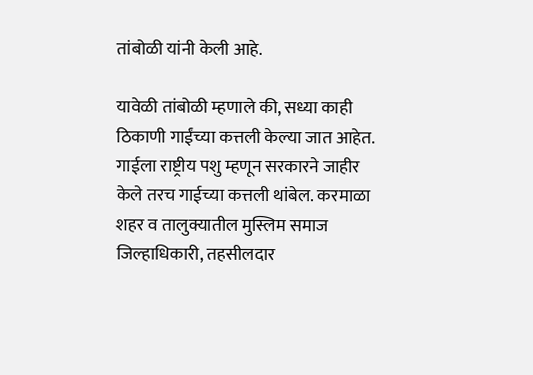तांबोळी यांनी केली आहे.

यावेळी तांबोळी म्हणाले की, सध्या काही ठिकाणी गाईंच्या कत्तली केल्या जात आहेत. गाईला राष्ट्रीय पशु म्हणून सरकारने जाहीर केले तरच गाईच्या कत्तली थांबेल. करमाळा शहर व तालुक्यातील मुस्लिम समाज जिल्हाधिकारी, तहसीलदार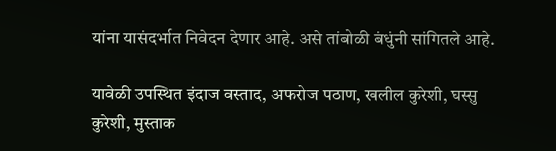यांना यासंदर्भात निवेदन देणार आहे. असे तांबोळी बंधुंनी सांगितले आहे.

यावेळी उपस्थित इंदाज वस्ताद, अफरोज पठाण, खलील कुरेशी, घस्सु कुरेशी, मुस्ताक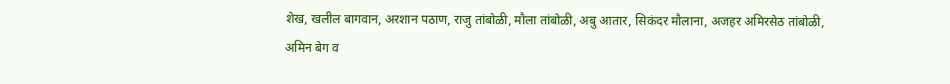शेख, खलील बागवान, अरशान पठाण, राजु तांबोळी, मौला तांबोळी, अबु आतार, सिकंदर मौलाना, अजहर अमिरसेठ तांबोळी, अमिन बेग व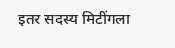इतर सदस्य मिटींगला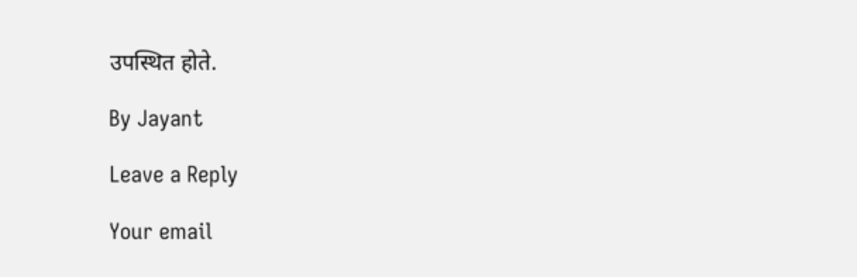उपस्थित होते.

By Jayant

Leave a Reply

Your email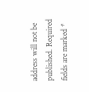address will not be published. Required fields are marked *